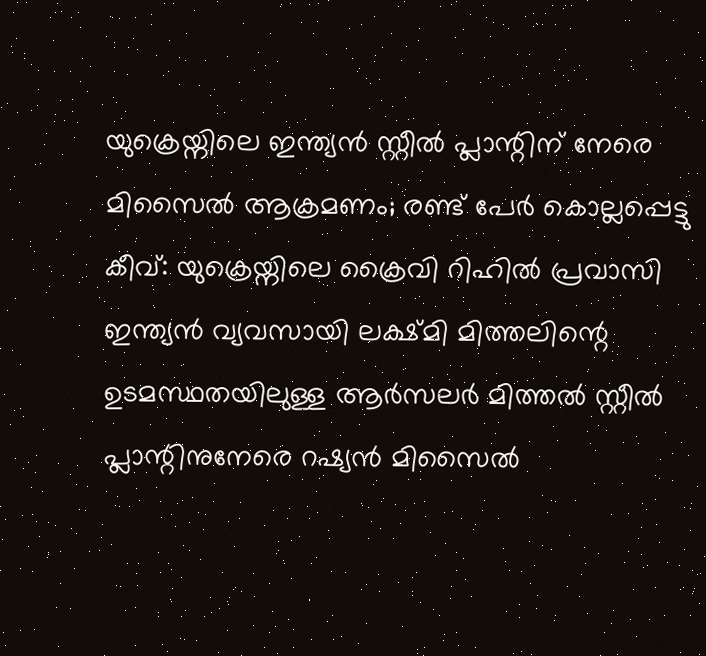യുക്രെയ്നിലെ ഇന്ത്യൻ സ്റ്റീൽ പ്ലാന്റിന് നേരെ മിസൈൽ ആക്രമണം; രണ്ട് പേർ കൊല്ലപ്പെട്ടു
കീവ്: യുക്രെയ്നിലെ ക്രൈവി റിഹിൽ പ്രവാസി ഇന്ത്യൻ വ്യവസായി ലക്ഷ്മി മിത്തലിന്റെ ഉടമസ്ഥതയിലുള്ള ആർസലർ മിത്തൽ സ്റ്റീൽ പ്ലാന്റിനുനേരെ റഷ്യൻ മിസൈൽ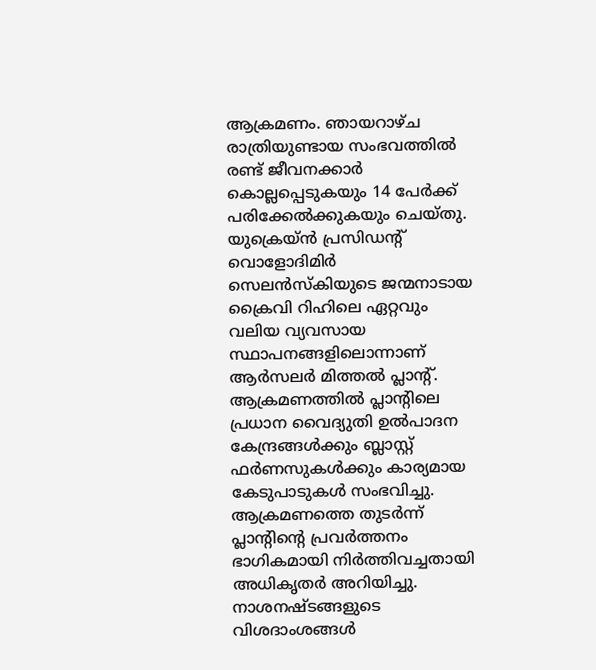ആക്രമണം. ഞായറാഴ്ച രാത്രിയുണ്ടായ സംഭവത്തിൽ രണ്ട് ജീവനക്കാർ കൊല്ലപ്പെടുകയും 14 പേർക്ക് പരിക്കേൽക്കുകയും ചെയ്തു. യുക്രെയ്ൻ പ്രസിഡന്റ് വൊളോദിമിർ സെലൻസ്കിയുടെ ജന്മനാടായ ക്രൈവി റിഹിലെ ഏറ്റവും വലിയ വ്യവസായ സ്ഥാപനങ്ങളിലൊന്നാണ് ആർസലർ മിത്തൽ പ്ലാന്റ്. ആക്രമണത്തിൽ പ്ലാന്റിലെ പ്രധാന വൈദ്യുതി ഉൽപാദന കേന്ദ്രങ്ങൾക്കും ബ്ലാസ്റ്റ് ഫർണസുകൾക്കും കാര്യമായ കേടുപാടുകൾ സംഭവിച്ചു.
ആക്രമണത്തെ തുടർന്ന് പ്ലാന്റിന്റെ പ്രവർത്തനം ഭാഗികമായി നിർത്തിവച്ചതായി അധികൃതർ അറിയിച്ചു. നാശനഷ്ടങ്ങളുടെ വിശദാംശങ്ങൾ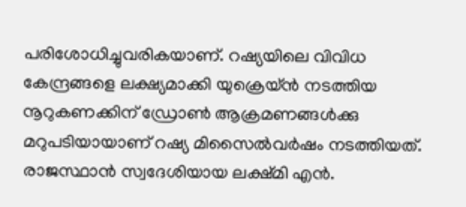പരിശോധിച്ചുവരികയാണ്. റഷ്യയിലെ വിവിധ കേന്ദ്രങ്ങളെ ലക്ഷ്യമാക്കി യുക്രെയ്ൻ നടത്തിയ നൂറുകണക്കിന് ഡ്രോൺ ആക്രമണങ്ങൾക്കു മറുപടിയായാണ് റഷ്യ മിസൈൽവർഷം നടത്തിയത്. രാജസ്ഥാൻ സ്വദേശിയായ ലക്ഷ്മി എൻ.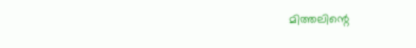മിത്തലിന്റെ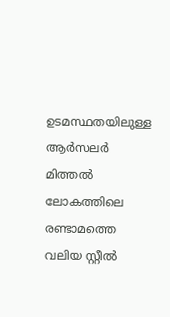ഉടമസ്ഥതയിലുള്ള ആർസലർ മിത്തൽ ലോകത്തിലെ രണ്ടാമത്തെ വലിയ സ്റ്റീൽ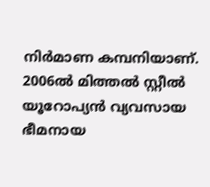നിർമാണ കമ്പനിയാണ്. 2006ൽ മിത്തൽ സ്റ്റീൽ യൂറോപ്യൻ വ്യവസായ ഭീമനായ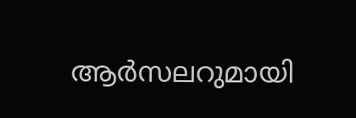ആർസലറുമായി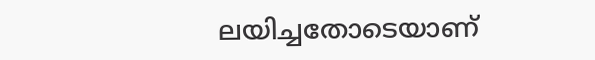ലയിച്ചതോടെയാണ്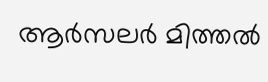ആർസലർ മിത്തൽ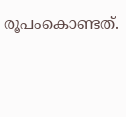രൂപംകൊണ്ടത്.